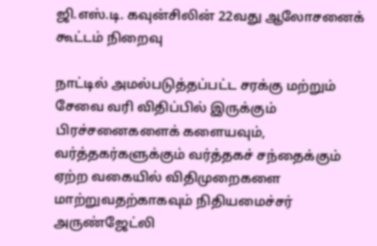ஜி.எஸ்.டி. கவுன்சிலின் 22வது ஆலோசனைக் கூட்டம் நிறைவு

நாட்டில் அமல்படுத்தப்பட்ட சரக்கு மற்றும் சேவை வரி விதிப்பில் இருக்கும் பிரச்சனைகளைக் களையவும், வர்த்தகர்களுக்கும் வர்த்தகச் சந்தைக்கும் ஏற்ற வகையில் விதிமுறைகளை மாற்றுவதற்காகவும் நிதியமைச்சர் அருண்ஜேட்லி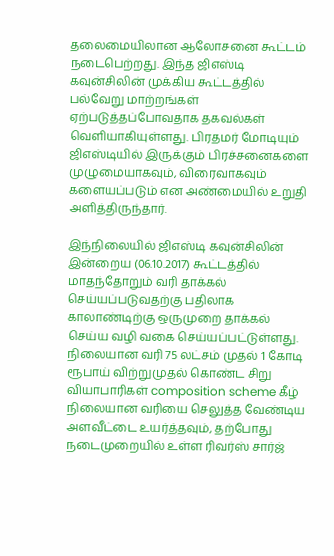தலைமையிலான ஆலோசனை கூட்டம் நடைபெற்றது. இந்த ஜிஎஸ்டி கவுன்சிலின் முக்கிய கூட்டத்தில் பல்வேறு மாற்றங்கள் ஏற்படுத்தப்போவதாக தகவல்கள் வெளியாகியுள்ளது. பிரதமர் மோடியும் ஜிஎஸ்டியில் இருக்கும் பிரச்சனைகளை முழுமையாகவும், விரைவாகவும் களையப்படும் என அண்மையில் உறுதி அளித்திருந்தார்.

இந்நிலையில் ஜிஎஸ்டி கவுன்சிலின் இன்றைய (06.10.2017) கூட்டத்தில் மாதந்தோறும் வரி தாக்கல் செய்யப்படுவதற்கு பதிலாக காலாண்டிற்கு ஒருமுறை தாக்கல் செய்ய வழி வகை செய்யப்பட்டுள்ளது. நிலையான வரி 75 லட்சம் முதல் 1 கோடி ரூபாய் விற்றுமுதல் கொண்ட சிறு வியாபாரிகள் composition scheme கீழ் நிலையான வரியை செலுத்த வேண்டிய அளவீட்டை உயர்த்தவும், தற்போது நடைமுறையில் உள்ள ரிவர்ஸ் சார்ஜ்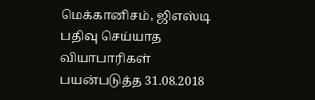மெக்கானிசம், ஜிஎஸ்டி பதிவு செய்யாத வியாபாரிகள் பயன்படுத்த 31.08.2018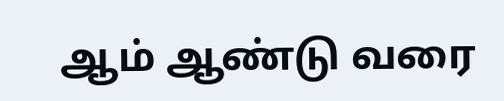ஆம் ஆண்டு வரை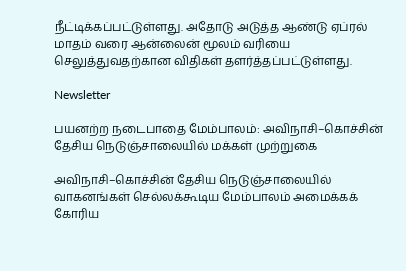நீட்டிக்கப்பட்டுள்ளது. அதோடு அடுத்த ஆண்டு ஏப்ரல் மாதம் வரை ஆன்லைன் மூலம் வரியை செலுத்துவதற்கான விதிகள் தளர்த்தப்பட்டுள்ளது.

Newsletter

பயனற்ற நடைபாதை மேம்பாலம்: அவிநாசி–கொச்சின் தேசிய நெடுஞ்சாலையில் மக்கள் முற்றுகை

அவிநாசி–கொச்சின் தேசிய நெடுஞ்சாலையில் வாகனங்கள் செல்லக்கூடிய மேம்பாலம் அமைக்கக் கோரிய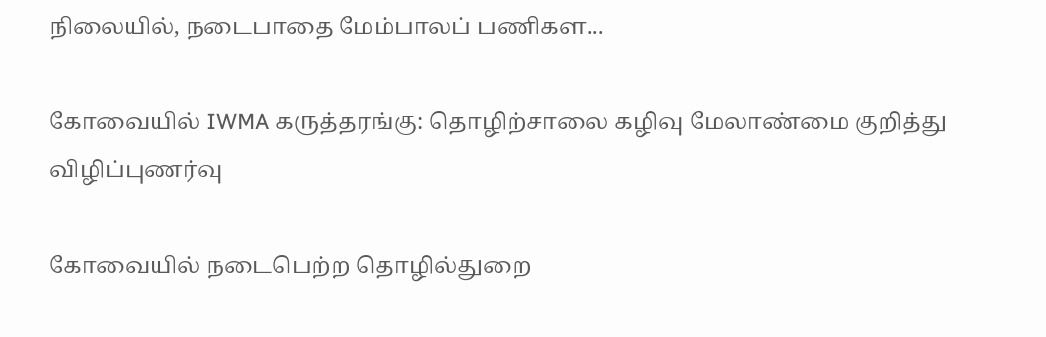நிலையில், நடைபாதை மேம்பாலப் பணிகள...

கோவையில் IWMA கருத்தரங்கு: தொழிற்சாலை கழிவு மேலாண்மை குறித்து விழிப்புணர்வு

கோவையில் நடைபெற்ற தொழில்துறை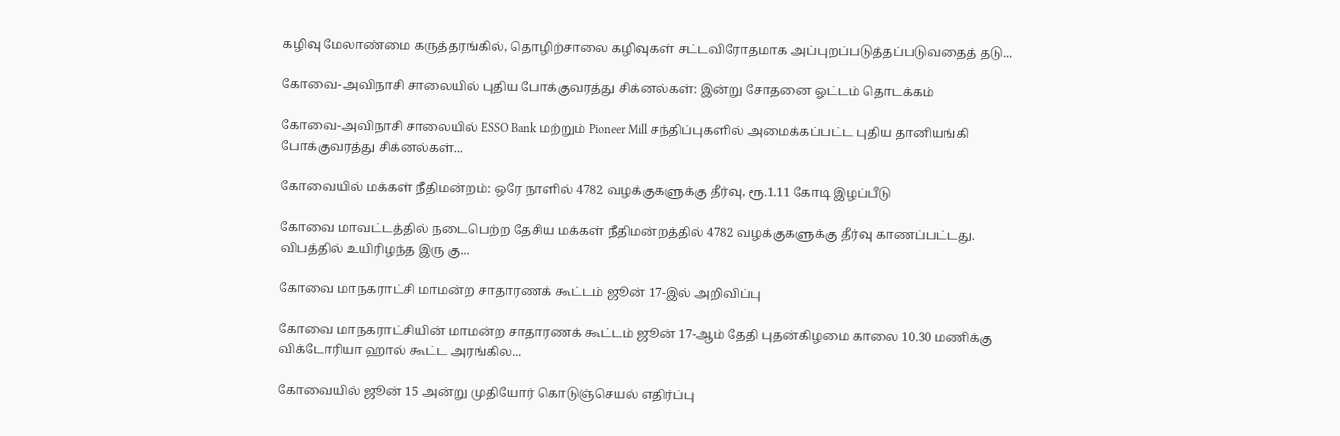கழிவு மேலாண்மை கருத்தரங்கில், தொழிற்சாலை கழிவுகள் சட்டவிரோதமாக அப்புறப்படுத்தப்படுவதைத் தடு...

கோவை-அவிநாசி சாலையில் புதிய போக்குவரத்து சிக்னல்கள்: இன்று சோதனை ஓட்டம் தொடக்கம்

கோவை-அவிநாசி சாலையில் ESSO Bank மற்றும் Pioneer Mill சந்திப்புகளில் அமைக்கப்பட்ட புதிய தானியங்கி போக்குவரத்து சிக்னல்கள்...

கோவையில் மக்கள் நீதிமன்றம்: ஒரே நாளில் 4782 வழக்குகளுக்கு தீர்வு, ரூ.1.11 கோடி இழப்பீடு

கோவை மாவட்டத்தில் நடைபெற்ற தேசிய மக்கள் நீதிமன்றத்தில் 4782 வழக்குகளுக்கு தீர்வு காணப்பட்டது. விபத்தில் உயிரிழந்த இரு கு...

கோவை மாநகராட்சி மாமன்ற சாதாரணக் கூட்டம் ஜூன் 17-இல் அறிவிப்பு

கோவை மாநகராட்சியின் மாமன்ற சாதாரணக் கூட்டம் ஜூன் 17-ஆம் தேதி புதன்கிழமை காலை 10.30 மணிக்கு விக்டோரியா ஹால் கூட்ட அரங்கில...

கோவையில் ஜூன் 15 அன்று முதியோர் கொடுஞ்செயல் எதிர்ப்பு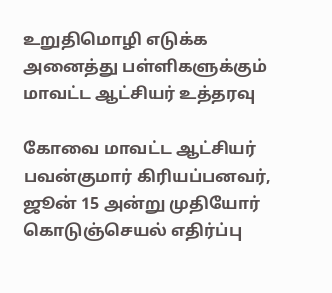உறுதிமொழி எடுக்க அனைத்து பள்ளிகளுக்கும் மாவட்ட ஆட்சியர் உத்தரவு

கோவை மாவட்ட ஆட்சியர் பவன்குமார் கிரியப்பனவர், ஜூன் 15 அன்று முதியோர் கொடுஞ்செயல் எதிர்ப்பு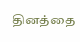தினத்தை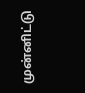முன்னிட்டு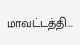மாவட்டத்தி...